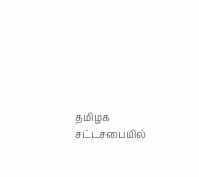தமிழக சட்டசபையில்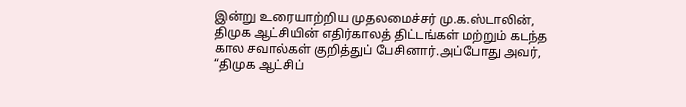இன்று உரையாற்றிய முதலமைச்சர் மு.க.ஸ்டாலின், திமுக ஆட்சியின் எதிர்காலத் திட்டங்கள் மற்றும் கடந்த கால சவால்கள் குறித்துப் பேசினார்.அப்போது அவர், “திமுக ஆட்சிப்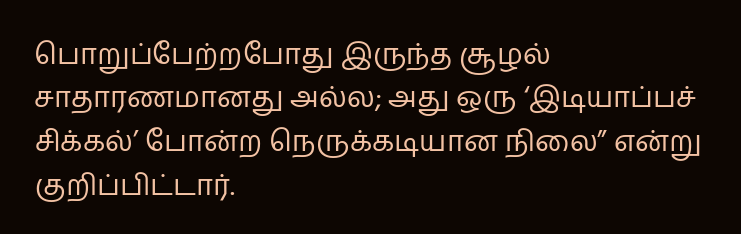பொறுப்பேற்றபோது இருந்த சூழல் சாதாரணமானது அல்ல; அது ஒரு ‘இடியாப்பச் சிக்கல்’ போன்ற நெருக்கடியான நிலை” என்று குறிப்பிட்டார்.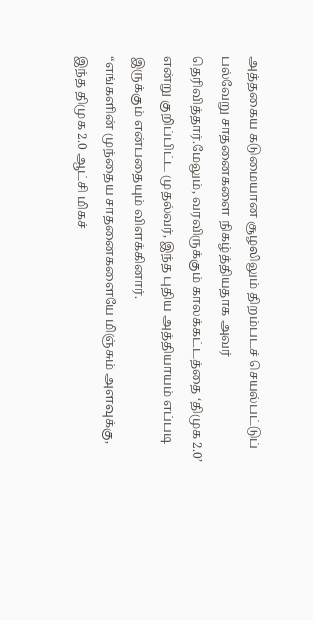அத்தகைய கடுமையான சூழலிலும் திறம்படச் செயல்பட்டுப் பல்வேறு சாதனைகளை நிகழ்த்தியதாக அவர் தெரிவித்தார்.மேலும், வரவிருக்கும் காலக்கட்டத்தை ‘திமுக 2.0’ என்று குறிப்பிட்ட முதல்வர், இந்த புதிய அத்தியாயம் எப்படி இருக்கும் என்பதையும் விளக்கினார்.
“எங்களின் முந்தைய சாதனைகளையே மிஞ்சும் அளவுக்கு, இந்த திமுக 2.0 ஆட்சி மிகச்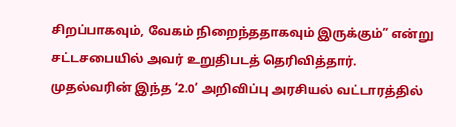சிறப்பாகவும், வேகம் நிறைந்ததாகவும் இருக்கும்” என்று சட்டசபையில் அவர் உறுதிபடத் தெரிவித்தார். முதல்வரின் இந்த ‘2.0’ அறிவிப்பு அரசியல் வட்டாரத்தில்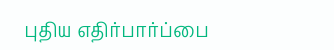புதிய எதிர்பார்ப்பை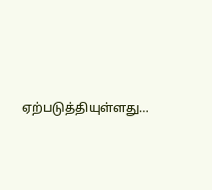ஏற்படுத்தியுள்ளது…